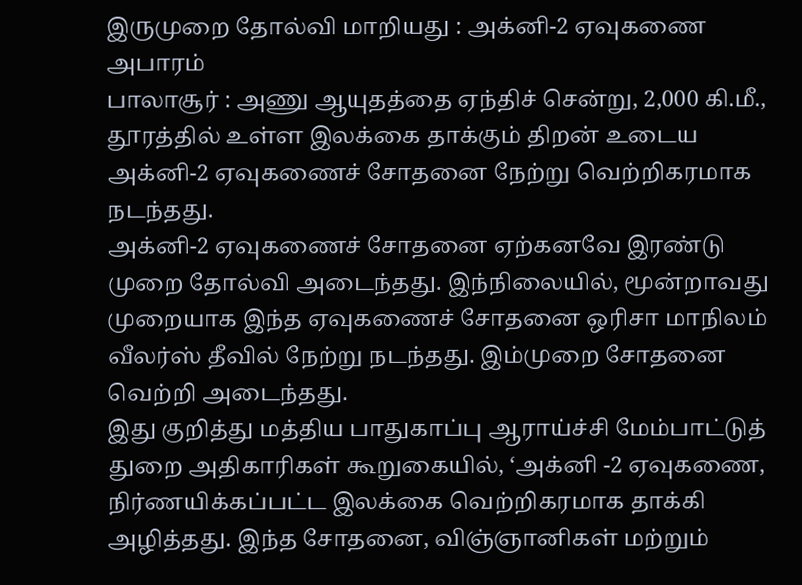இருமுறை தோல்வி மாறியது : அக்னி-2 ஏவுகணை அபாரம்
பாலாசூர் : அணு ஆயுதத்தை ஏந்திச் சென்று, 2,000 கி.மீ., தூரத்தில் உள்ள இலக்கை தாக்கும் திறன் உடைய அக்னி-2 ஏவுகணைச் சோதனை நேற்று வெற்றிகரமாக நடந்தது.
அக்னி-2 ஏவுகணைச் சோதனை ஏற்கனவே இரண்டு முறை தோல்வி அடைந்தது. இந்நிலையில், மூன்றாவது முறையாக இந்த ஏவுகணைச் சோதனை ஒரிசா மாநிலம் வீலர்ஸ் தீவில் நேற்று நடந்தது. இம்முறை சோதனை வெற்றி அடைந்தது.
இது குறித்து மத்திய பாதுகாப்பு ஆராய்ச்சி மேம்பாட்டுத் துறை அதிகாரிகள் கூறுகையில், ‘அக்னி -2 ஏவுகணை, நிர்ணயிக்கப்பட்ட இலக்கை வெற்றிகரமாக தாக்கி அழித்தது. இந்த சோதனை, விஞ்ஞானிகள் மற்றும்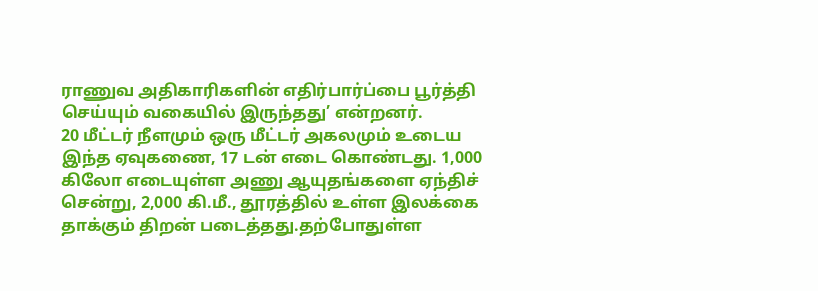ராணுவ அதிகாரிகளின் எதிர்பார்ப்பை பூர்த்தி செய்யும் வகையில் இருந்தது’ என்றனர்.
20 மீட்டர் நீளமும் ஒரு மீட்டர் அகலமும் உடைய இந்த ஏவுகணை, 17 டன் எடை கொண்டது. 1,000 கிலோ எடையுள்ள அணு ஆயுதங்களை ஏந்திச் சென்று, 2,000 கி.மீ., தூரத்தில் உள்ள இலக்கை தாக்கும் திறன் படைத்தது.தற்போதுள்ள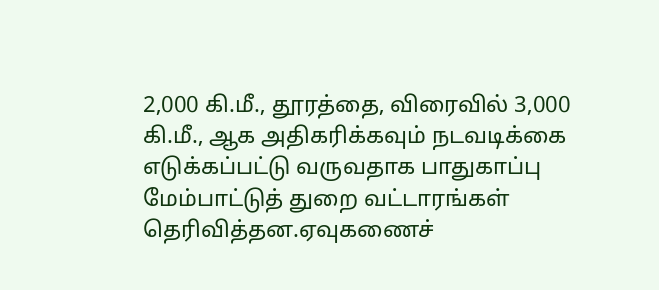2,000 கி.மீ., தூரத்தை, விரைவில் 3,000 கி.மீ., ஆக அதிகரிக்கவும் நடவடிக்கை எடுக்கப்பட்டு வருவதாக பாதுகாப்பு மேம்பாட்டுத் துறை வட்டாரங்கள் தெரிவித்தன.ஏவுகணைச்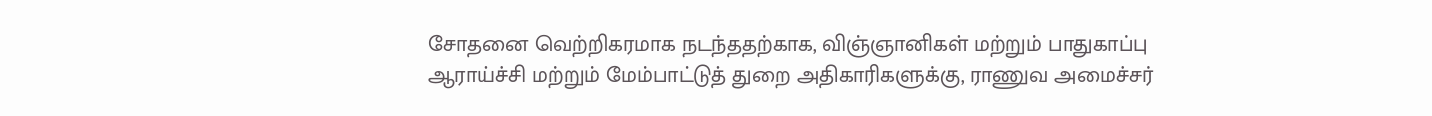சோதனை வெற்றிகரமாக நடந்ததற்காக, விஞ்ஞானிகள் மற்றும் பாதுகாப்பு ஆராய்ச்சி மற்றும் மேம்பாட்டுத் துறை அதிகாரிகளுக்கு, ராணுவ அமைச்சர்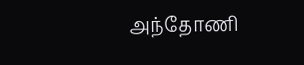அந்தோணி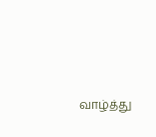வாழ்த்து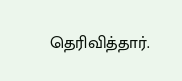தெரிவித்தார்.